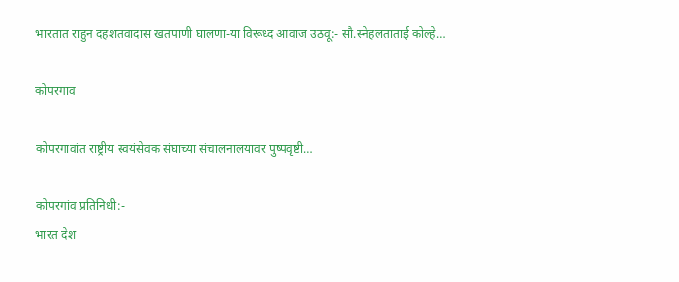भारतात राहुन दहशतवादास खतपाणी घालणा-या विरूध्द आवाज उठवू:- सौ.स्नेहलताताई कोल्हे…

कोपरगाव

कोपरगावांत राष्ट्रीय स्वयंसेवक संघाच्या संचालनालयावर पुष्पवृष्टी…

कोपरगांव प्रतिनिधी:-
भारत देश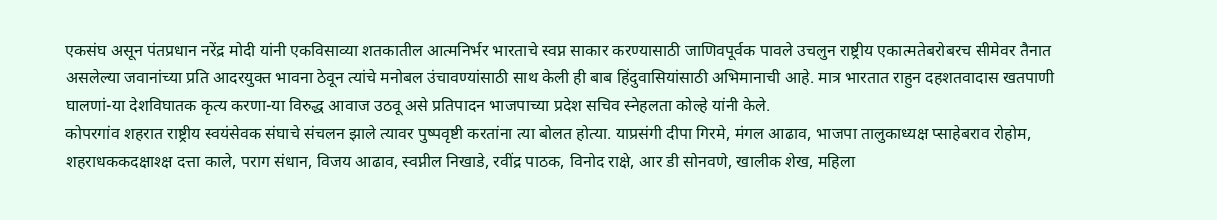एकसंघ असून पंतप्रधान नरेंद्र मोदी यांनी एकविसाव्या शतकातील आत्मनिर्भर भारताचे स्वप्न साकार करण्यासाठी जाणिवपूर्वक पावले उचलुन राष्ट्रीय एकात्मतेबरोबरच सीमेवर तैनात असलेल्या जवानांच्या प्रति आदरयुक्त भावना ठेवून त्यांचे मनोबल उंचावण्यांसाठी साथ केली ही बाब हिंदुवासियांसाठी अभिमानाची आहे. मात्र भारतात राहुन दहशतवादास खतपाणी घालणां-या देशविघातक कृत्य करणा-या विरुद्ध आवाज उठवू असे प्रतिपादन भाजपाच्या प्रदेश सचिव स्नेहलता कोल्हे यांनी केले.
कोपरगांव शहरात राष्ट्रीय स्वयंसेवक संघाचे संचलन झाले त्यावर पुष्पवृष्टी करतांना त्या बोलत होत्या. याप्रसंगी दीपा गिरमे, मंगल आढाव, भाजपा तालुकाध्यक्ष प्साहेबराव रोहोम, शहराधककदक्षाश्क्ष दत्ता काले, पराग संधान, विजय आढाव, स्वप्नील निखाडे, रवींद्र पाठक, विनोद राक्षे, आर डी सोनवणे, खालीक शेख, महिला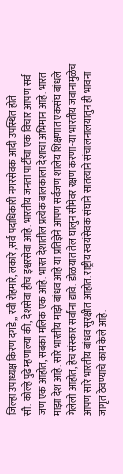जिल्हा उपाध्यक्ष किरण दगडे,, रवी रोहमारे, लकारे ,सर्व पदाधिकारी नगरसेवक आदी उपस्थित होते
सौ. कोल्हे पुढे म्हणाल्या की, देशसेवा हीच इश्वरसेवा आहे. भारतीय जनता पार्टीचा एक विचार आपण सर्व जण एक आहोत, सबका मलिक एक आहे. भारत देशातील प्रत्येक बालकाला देशाचा अभिमान आहे. भारत माझा देश आहे. सारे भारतीय माझे बांधव आहे या प्रतिज्ञेने आपण सर्वजण शालेय शिक्षणात एकसंघ बांधले गेलेलो आहोत, हेच संस्कार सर्वांना द्यावे. डोळयात तेल घालुन सीमेवर रक्षण करणा-या भारतीय जवानामुळेच आपण सारे भारतीय बांधव सुरक्षीत आहोत. राष्ट्रीय स्वयंसेवक संघाने सातत्याने संचालनालयातुन ही भावना जागृत ठेवण्याचे काम केले आहे.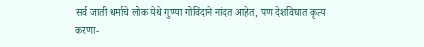सर्व जाती धर्माचे लोक येथे गुण्या गोविंदाने नांदत आहेत, पण देशविघात कृत्य करणा-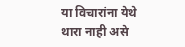या विचारांना येथे थारा नाही असे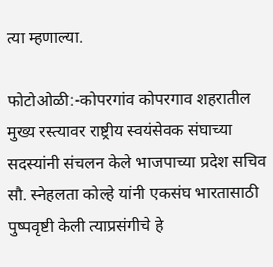त्या म्हणाल्या.

फोटोओळी:-कोपरगांव कोपरगाव शहरातील मुख्य रस्त्यावर राष्ट्रीय स्वयंसेवक संघाच्या सदस्यांनी संचलन केले भाजपाच्या प्रदेश सचिव सौ. स्नेहलता कोल्हे यांनी एकसंघ भारतासाठी पुष्पवृष्टी केली त्याप्रसंगीचे हे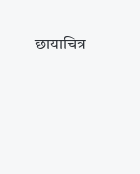छायाचित्र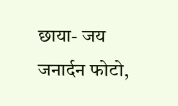छाया- जय जनार्दन फोटो,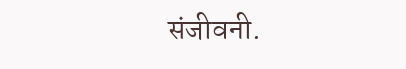संजीवनी.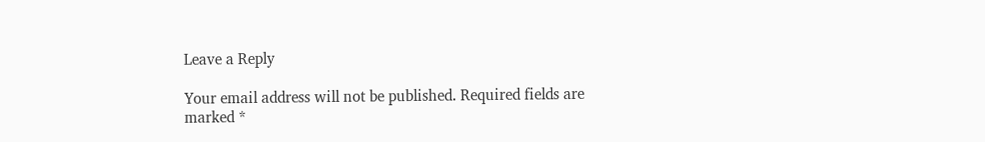Leave a Reply

Your email address will not be published. Required fields are marked *